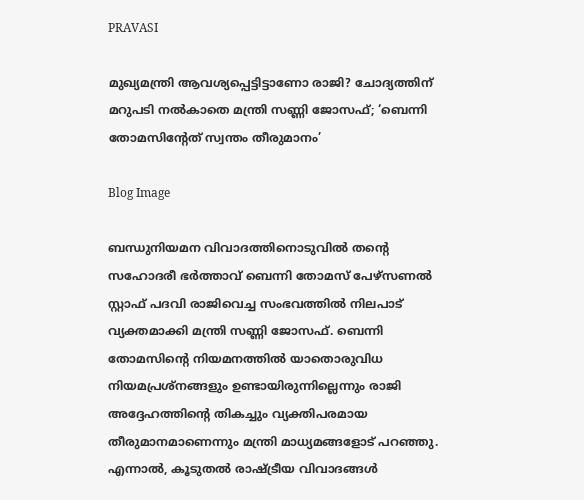PRAVASI

മുഖ്യമന്ത്രി ആവശ്യപ്പെട്ടിട്ടാണോ രാജി? ചോദ്യത്തിന് മറുപടി നൽകാതെ മന്ത്രി സണ്ണി ജോസഫ്; ‘ബെന്നി തോമസിൻ്റേത് സ്വന്തം തീരുമാനം’

Blog Image

ബന്ധുനിയമന വിവാദത്തിനൊടുവിൽ തന്റെ സഹോദരീ ഭർത്താവ് ബെന്നി തോമസ് പേഴ്‌സണൽ സ്റ്റാഫ് പദവി രാജിവെച്ച സംഭവത്തിൽ നിലപാട് വ്യക്തമാക്കി മന്ത്രി സണ്ണി ജോസഫ്. ബെന്നി തോമസിന്റെ നിയമനത്തിൽ യാതൊരുവിധ നിയമപ്രശ്നങ്ങളും ഉണ്ടായിരുന്നില്ലെന്നും രാജി അദ്ദേഹത്തിന്റെ തികച്ചും വ്യക്തിപരമായ തീരുമാനമാണെന്നും മന്ത്രി മാധ്യമങ്ങളോട് പറഞ്ഞു. എന്നാൽ, കൂടുതൽ രാഷ്ട്രീയ വിവാദങ്ങൾ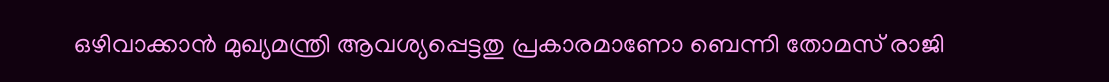ഒഴിവാക്കാൻ മുഖ്യമന്ത്രി ആവശ്യപ്പെട്ടതു പ്രകാരമാണോ ബെന്നി തോമസ് രാജി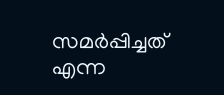സമർപ്പിച്ചത് എന്ന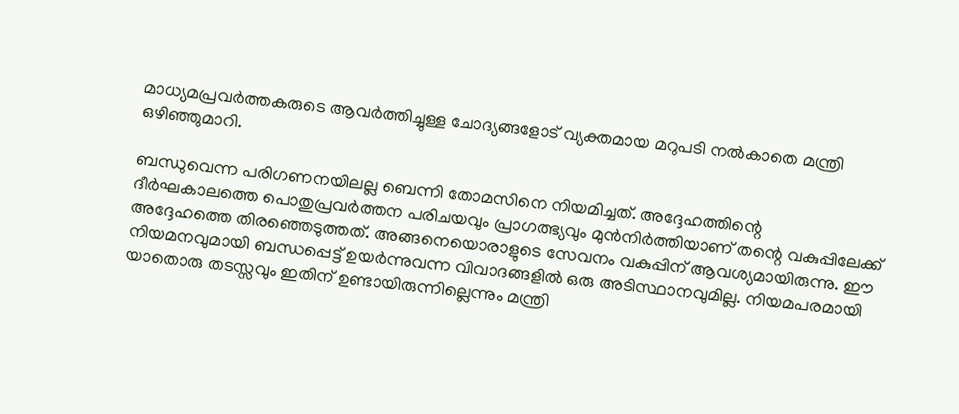മാധ്യമപ്രവർത്തകരുടെ ആവർത്തിച്ചുള്ള ചോദ്യങ്ങളോട് വ്യക്തമായ മറുപടി നൽകാതെ മന്ത്രി ഒഴിഞ്ഞുമാറി.

ബന്ധുവെന്ന പരിഗണനയിലല്ല ബെന്നി തോമസിനെ നിയമിച്ചത്. അദ്ദേഹത്തിന്റെ ദീർഘകാലത്തെ പൊതുപ്രവർത്തന പരിചയവും പ്രാഗത്ഭ്യവും മുൻനിർത്തിയാണ് തന്റെ വകുപ്പിലേക്ക് അദ്ദേഹത്തെ തിരഞ്ഞെടുത്തത്. അങ്ങനെയൊരാളുടെ സേവനം വകുപ്പിന് ആവശ്യമായിരുന്നു. ഈ നിയമനവുമായി ബന്ധപ്പെട്ട് ഉയർന്നുവന്ന വിവാദങ്ങളിൽ ഒരു അടിസ്ഥാനവുമില്ല. നിയമപരമായി യാതൊരു തടസ്സവും ഇതിന് ഉണ്ടായിരുന്നില്ലെന്നും മന്ത്രി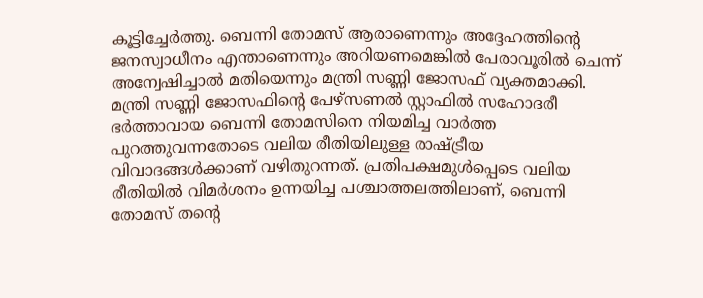കൂട്ടിച്ചേർത്തു. ബെന്നി തോമസ് ആരാണെന്നും അദ്ദേഹത്തിന്റെ ജനസ്വാധീനം എന്താണെന്നും അറിയണമെങ്കിൽ പേരാവൂരിൽ ചെന്ന് അന്വേഷിച്ചാൽ മതിയെന്നും മന്ത്രി സണ്ണി ജോസഫ് വ്യക്തമാക്കി. മന്ത്രി സണ്ണി ജോസഫിന്റെ പേഴ്‌സണൽ സ്റ്റാഫിൽ സഹോദരീ ഭർത്താവായ ബെന്നി തോമസിനെ നിയമിച്ച വാർത്ത പുറത്തുവന്നതോടെ വലിയ രീതിയിലുള്ള രാഷ്ട്രീയ വിവാദങ്ങൾക്കാണ് വഴിതുറന്നത്. പ്രതിപക്ഷമുൾപ്പെടെ വലിയ രീതിയിൽ വിമർശനം ഉന്നയിച്ച പശ്ചാത്തലത്തിലാണ്, ബെന്നി തോമസ് തന്റെ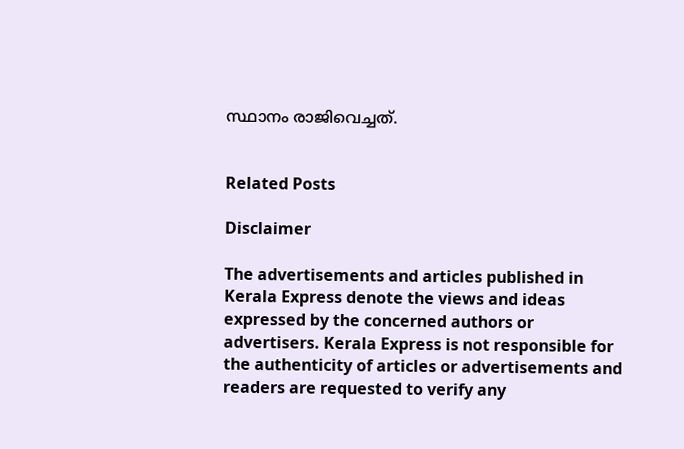സ്ഥാനം രാജിവെച്ചത്.


Related Posts

Disclaimer

The advertisements and articles published in Kerala Express denote the views and ideas expressed by the concerned authors or advertisers. Kerala Express is not responsible for the authenticity of articles or advertisements and readers are requested to verify any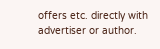offers etc. directly with advertiser or author.